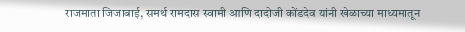राजमाता जिजाबाई, समर्थ रामदास स्वामी आणि दादोजी कोंडदेव यांनी खेळाच्या माध्यमातून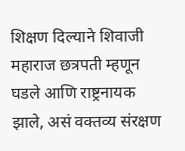शिक्षण दिल्याने शिवाजी महाराज छत्रपती म्हणून घडले आणि राष्ट्रनायक झाले, असं वक्तव्य संरक्षण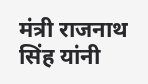मंत्री राजनाथ सिंह यांनी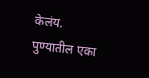केलंय. पुण्यातील एका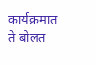कार्यक्रमात ते बोलत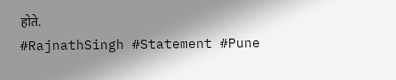होते.
#RajnathSingh #Statement #Pune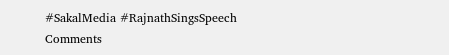#SakalMedia #RajnathSingsSpeech
Comments